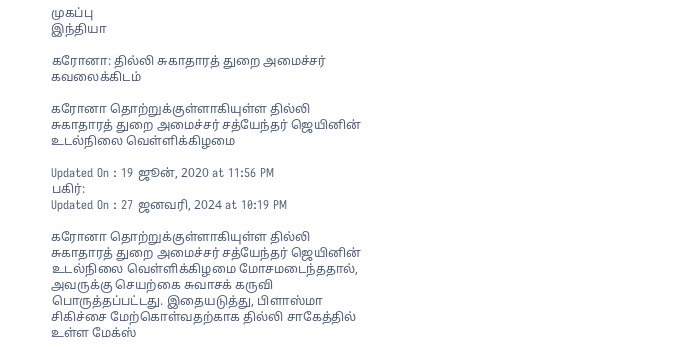முகப்பு
இந்தியா

கரோனா: தில்லி சுகாதாரத் துறை அமைச்சர் கவலைக்கிடம்

கரோனா தொற்றுக்குள்ளாகியுள்ள தில்லி சுகாதாரத் துறை அமைச்சர் சத்யேந்தர் ஜெயினின் உடல்நிலை வெள்ளிக்கிழமை

Updated On : 19 ஜூன், 2020 at 11:56 PM
பகிர்:
Updated On : 27 ஜனவரி, 2024 at 10:19 PM

கரோனா தொற்றுக்குள்ளாகியுள்ள தில்லி சுகாதாரத் துறை அமைச்சர் சத்யேந்தர் ஜெயினின் உடல்நிலை வெள்ளிக்கிழமை மோசமடைந்ததால், அவருக்கு செயற்கை சுவாசக் கருவி பொருத்தப்பட்டது. இதையடுத்து, பிளாஸ்மா சிகிச்சை மேற்கொள்வதற்காக தில்லி சாகேத்தில் உள்ள மேக்ஸ்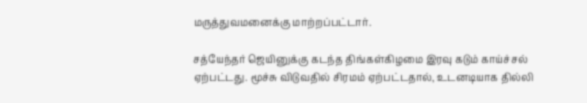மருத்துவமனைக்கு மாற்றப்பட்டார்.

சத்யேந்தர் ஜெயினுக்கு கடந்த திங்கள்கிழமை இரவு கடும் காய்ச்சல் ஏற்பட்டது. மூச்சு விடுவதில் சிரமம் ஏற்பட்டதால், உடனடியாக தில்லி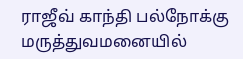ராஜீவ் காந்தி பல்நோக்கு மருத்துவமனையில்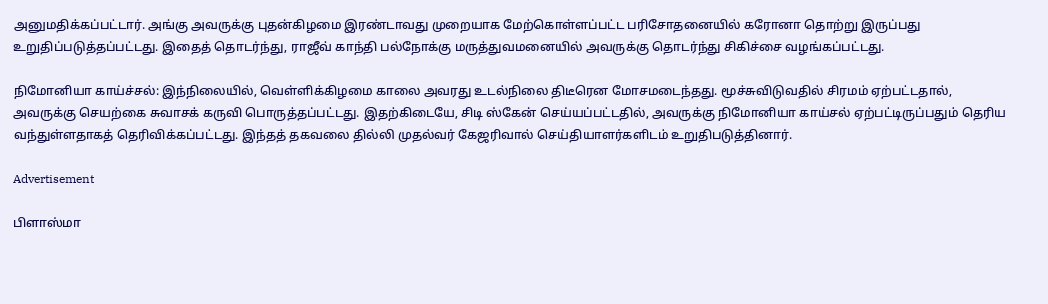அனுமதிக்கப்பட்டார். அங்கு அவருக்கு புதன்கிழமை இரண்டாவது முறையாக மேற்கொள்ளப்பட்ட பரிசோதனையில் கரோனா தொற்று இருப்பது உறுதிப்படுத்தப்பட்டது. இதைத் தொடர்ந்து, ராஜீவ் காந்தி பல்நோக்கு மருத்துவமனையில் அவருக்கு தொடர்ந்து சிகிச்சை வழங்கப்பட்டது.

நிமோனியா காய்ச்சல்: இந்நிலையில், வெள்ளிக்கிழமை காலை அவரது உடல்நிலை திடீரென மோசமடைந்தது. மூச்சுவிடுவதில் சிரமம் ஏற்பட்டதால், அவருக்கு செயற்கை சுவாசக் கருவி பொருத்தப்பட்டது. இதற்கிடையே, சிடி ஸ்கேன் செய்யப்பட்டதில், அவருக்கு நிமோனியா காய்சல் ஏற்பட்டிருப்பதும் தெரிய வந்துள்ளதாகத் தெரிவிக்கப்பட்டது. இந்தத் தகவலை தில்லி முதல்வர் கேஜரிவால் செய்தியாளர்களிடம் உறுதிபடுத்தினார்.

Advertisement

பிளாஸ்மா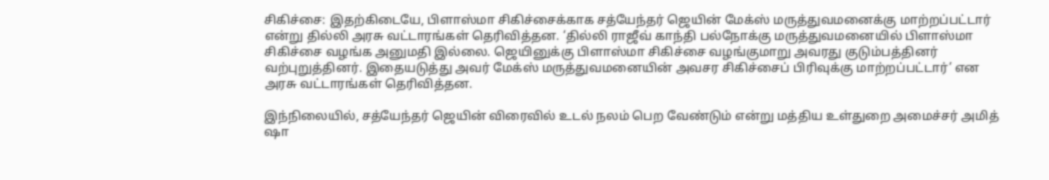சிகிச்சை: இதற்கிடையே, பிளாஸ்மா சிகிச்சைக்காக சத்யேந்தர் ஜெயின் மேக்ஸ் மருத்துவமனைக்கு மாற்றப்பட்டார் என்று தில்லி அரசு வட்டாரங்கள் தெரிவித்தன. ‘தில்லி ராஜீவ் காந்தி பல்நோக்கு மருத்துவமனையில் பிளாஸ்மா சிகிச்சை வழங்க அனுமதி இல்லை. ஜெயினுக்கு பிளாஸ்மா சிகிச்சை வழங்குமாறு அவரது குடும்பத்தினர் வற்புறுத்தினர். இதையடுத்து அவர் மேக்ஸ் மருத்துவமனையின் அவசர சிகிச்சைப் பிரிவுக்கு மாற்றப்பட்டார்’ என அரசு வட்டாரங்கள் தெரிவித்தன.

இந்நிலையில், சத்யேந்தர் ஜெயின் விரைவில் உடல் நலம் பெற வேண்டும் என்று மத்திய உள்துறை அமைச்சர் அமித் ஷா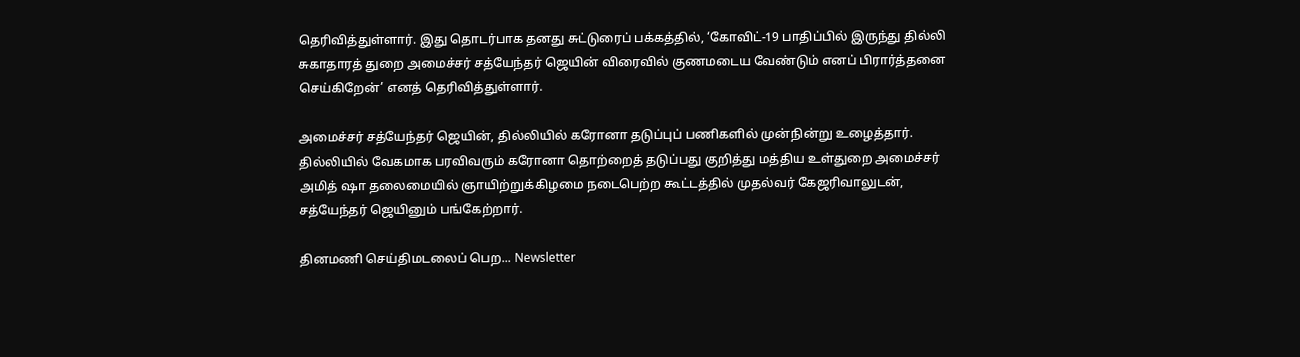தெரிவித்துள்ளார். இது தொடர்பாக தனது சுட்டுரைப் பக்கத்தில், ‘கோவிட்-19 பாதிப்பில் இருந்து தில்லி சுகாதாரத் துறை அமைச்சர் சத்யேந்தர் ஜெயின் விரைவில் குணமடைய வேண்டும் எனப் பிரார்த்தனை செய்கிறேன்’ எனத் தெரிவித்துள்ளார்.

அமைச்சர் சத்யேந்தர் ஜெயின், தில்லியில் கரோனா தடுப்புப் பணிகளில் முன்நின்று உழைத்தார். தில்லியில் வேகமாக பரவிவரும் கரோனா தொற்றைத் தடுப்பது குறித்து மத்திய உள்துறை அமைச்சர் அமித் ஷா தலைமையில் ஞாயிற்றுக்கிழமை நடைபெற்ற கூட்டத்தில் முதல்வர் கேஜரிவாலுடன், சத்யேந்தர் ஜெயினும் பங்கேற்றார்.

தினமணி செய்திமடலைப் பெற... Newsletter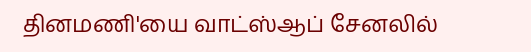தினமணி'யை வாட்ஸ்ஆப் சேனலில்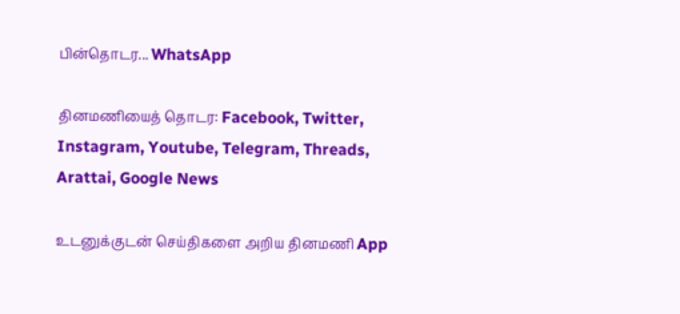பின்தொடர... WhatsApp

தினமணியைத் தொடர: Facebook, Twitter, Instagram, Youtube, Telegram, Threads, Arattai, Google News

உடனுக்குடன் செய்திகளை அறிய தினமணி App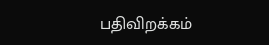பதிவிறக்கம்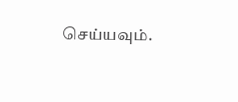செய்யவும்.